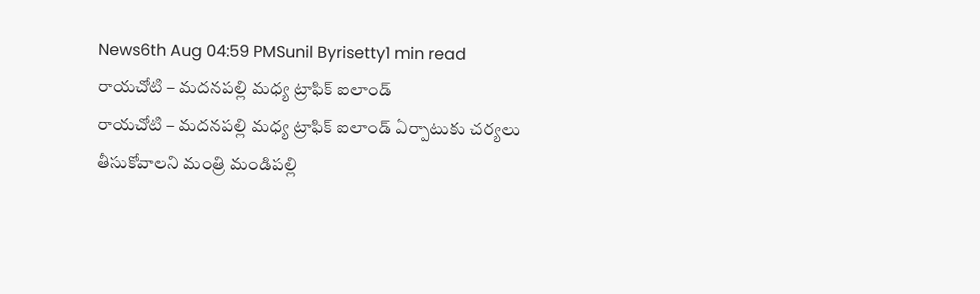News6th Aug 04:59 PMSunil Byrisetty1 min read
రాయచోటి – మదనపల్లి మధ్య ట్రాఫిక్ ఐలాండ్
రాయచోటి – మదనపల్లి మధ్య ట్రాఫిక్ ఐలాండ్ ఏర్పాటుకు చర్యలు తీసుకోవాలని మంత్రి మండిపల్లి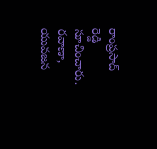రాంప్రసాద్ రెడ్డి సూచించారు. రవాణా, యువజన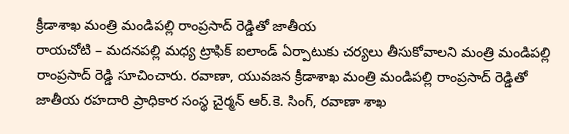క్రీడాశాఖ మంత్రి మండిపల్లి రాంప్రసాద్ రెడ్డితో జాతీయ
రాయచోటి – మదనపల్లి మధ్య ట్రాఫిక్ ఐలాండ్ ఏర్పాటుకు చర్యలు తీసుకోవాలని మంత్రి మండిపల్లి రాంప్రసాద్ రెడ్డి సూచించారు. రవాణా, యువజన క్రీడాశాఖ మంత్రి మండిపల్లి రాంప్రసాద్ రెడ్డితో జాతీయ రహదారి ప్రాధికార సంస్థ చైర్మన్ ఆర్.కె. సింగ్, రవాణా శాఖ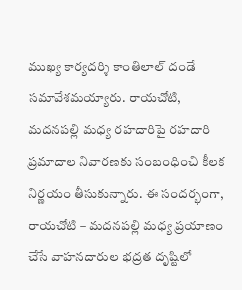ముఖ్య కార్యదర్శి కాంతిలాల్ దండే సమావేశమయ్యారు. రాయచోటి, మదనపల్లి మధ్య రహదారిపై రహదారి ప్రమాదాల నివారణకు సంబంధించి కీలక నిర్ణయం తీసుకున్నారు. ఈ సందర్భంగా, రాయచోటి – మదనపల్లి మధ్య ప్రయాణం చేసే వాహనదారుల భద్రత దృష్టిలో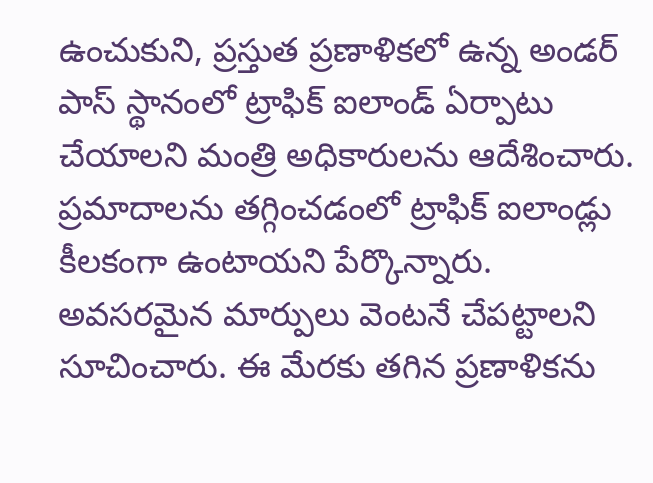ఉంచుకుని, ప్రస్తుత ప్రణాళికలో ఉన్న అండర్ పాస్ స్థానంలో ట్రాఫిక్ ఐలాండ్ ఏర్పాటు చేయాలని మంత్రి అధికారులను ఆదేశించారు. ప్రమాదాలను తగ్గించడంలో ట్రాఫిక్ ఐలాండ్లు కీలకంగా ఉంటాయని పేర్కొన్నారు. అవసరమైన మార్పులు వెంటనే చేపట్టాలని సూచించారు. ఈ మేరకు తగిన ప్రణాళికను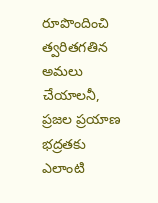రూపొందించి త్వరితగతిన అమలు చేయాలనీ, ప్రజల ప్రయాణ భద్రతకు ఎలాంటి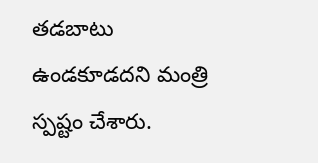తడబాటు ఉండకూడదని మంత్రి స్పష్టం చేశారు.